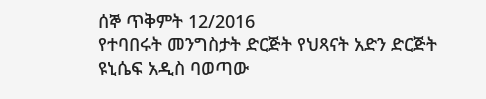ሰኞ ጥቅምት 12/2016
የተባበሩት መንግስታት ድርጅት የህጻናት አድን ድርጅት ዩኒሴፍ አዲስ ባወጣው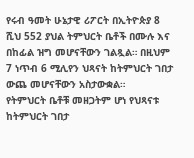የሩብ ዓመት ሁኔታዊ ሪፖርት በኢትዮጵያ 8 ሺህ 552 ያህል ትምህርት ቤቶች በሙሉ እና በከፊል ዝግ መሆናቸውን ገልጿል። በዚህም 7 ነጥብ 6 ሚሊየን ህጻናት ከትምህርት ገበታ ውጨ መሆናቸውን አስታውቋል።
የትምህርት ቤቶቹ መዘጋትም ሆነ የህጻናቱ ከትምህርት ገበታ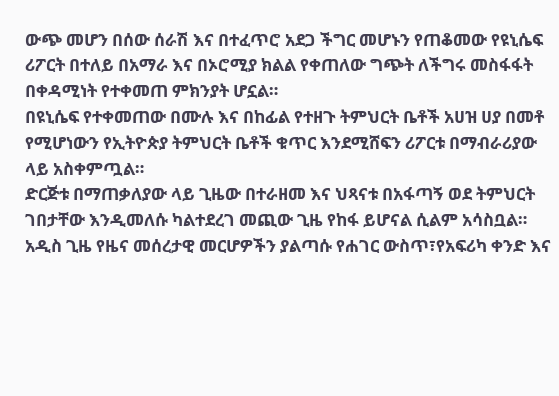ውጭ መሆን በሰው ሰራሽ እና በተፈጥሮ አደጋ ችግር መሆኑን የጠቆመው የዩኒሴፍ ሪፖርት በተለይ በአማራ እና በኦሮሚያ ክልል የቀጠለው ግጭት ለችግሩ መስፋፋት በቀዳሚነት የተቀመጠ ምክንያት ሆኗል።
በዩኒሴፍ የተቀመጠው በሙሉ እና በከፊል የተዘጉ ትምህርት ቤቶች አሀዝ ሀያ በመቶ የሚሆነውን የኢትዮጵያ ትምህርት ቤቶች ቁጥር እንደሚሸፍን ሪፖርቱ በማብራሪያው ላይ አስቀምጧል።
ድርጅቱ በማጠቃለያው ላይ ጊዜው በተራዘመ እና ህጻናቱ በአፋጣኝ ወደ ትምህርት ገበታቸው እንዲመለሱ ካልተደረገ መጪው ጊዜ የከፋ ይሆናል ሲልም አሳስቧል።
አዲስ ጊዜ የዜና መሰረታዊ መርሆዎችን ያልጣሱ የሐገር ውስጥ፣የአፍሪካ ቀንድ እና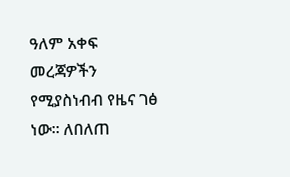ዓለም አቀፍ መረጃዎችን የሚያስነብብ የዜና ገፅ ነው። ለበለጠ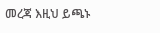መረጃ እዚህ ይጫኑ